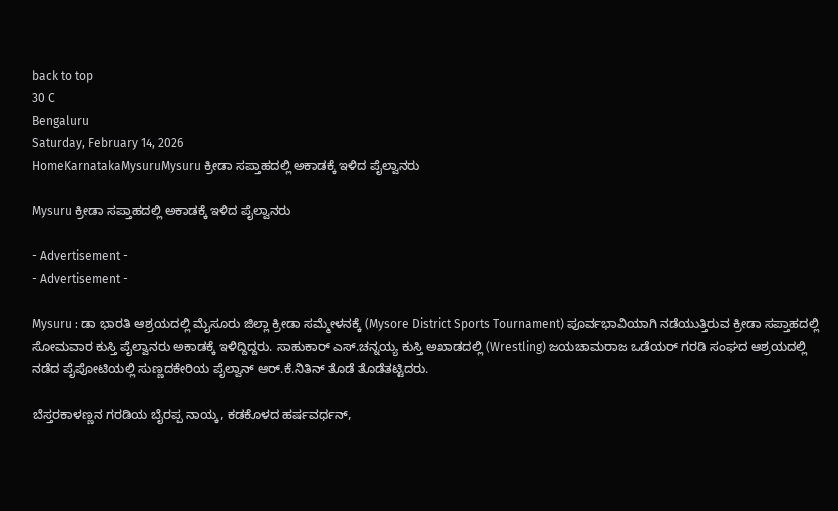back to top
30 C
Bengaluru
Saturday, February 14, 2026
HomeKarnatakaMysuruMysuru ಕ್ರೀಡಾ ಸಪ್ತಾಹದಲ್ಲಿ ಅಕಾಡಕ್ಕೆ ಇಳಿದ ಪೈಲ್ವಾನರು

Mysuru ಕ್ರೀಡಾ ಸಪ್ತಾಹದಲ್ಲಿ ಅಕಾಡಕ್ಕೆ ಇಳಿದ ಪೈಲ್ವಾನರು

- Advertisement -
- Advertisement -

Mysuru : ಡಾ ಭಾರತಿ ಆಶ್ರಯದಲ್ಲಿ ಮೈಸೂರು ಜಿಲ್ಲಾ ಕ್ರೀಡಾ ಸಮ್ಮೇಳನಕ್ಕೆ (Mysore District Sports Tournament) ಪೂರ್ವಭಾವಿಯಾಗಿ ನಡೆಯುತ್ತಿರುವ ಕ್ರೀಡಾ ಸಪ್ತಾಹದಲ್ಲಿ ಸೋಮವಾರ ಕುಸ್ತಿ ಪೈಲ್ವಾನರು ಅಕಾಡಕ್ಕೆ ಇಳಿದ್ದಿದ್ದರು. ಸಾಹುಕಾರ್‌ ಎಸ್‌.ಚನ್ನಯ್ಯ ಕುಸ್ತಿ ಅಖಾಡದಲ್ಲಿ (Wrestling) ಜಯಚಾಮರಾಜ ಒಡೆಯರ್ ಗರಡಿ ಸಂಘದ ಆಶ್ರಯದಲ್ಲಿ ನಡೆದ ಪೈಪೋಟಿಯಲ್ಲಿ ಸುಣ್ಣದಕೇರಿಯ ಪೈಲ್ವಾನ್‌ ಆರ್‌.ಕೆ.ನಿತಿನ್‌ ತೊಡೆ ತೊಡೆತಟ್ಟಿದರು.

ಬೆಸ್ತರಕಾಳಣ್ಣನ ಗರಡಿಯ ಬೈರಪ್ಪ ನಾಯ್ಕ, ಕಡಕೊಳದ ಹರ್ಷವರ್ಧನ್‌,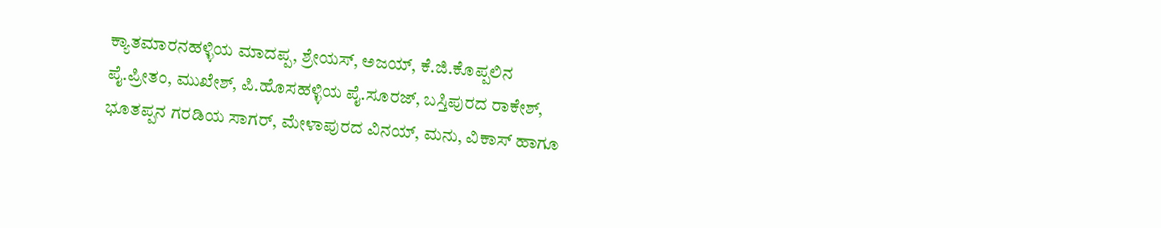ಕ್ಯಾತಮಾರನಹಳ್ಳಿಯ ಮಾದಪ್ಪ, ಶ್ರೇಯಸ್‌, ಅಜಯ್‌, ಕೆ.ಜಿ.ಕೊಪ್ಪಲಿನ ಪೈ.ಪ್ರೀತಂ, ಮುಖೇಶ್‌, ಪಿ.ಹೊಸಹಳ್ಳಿಯ ಪೈ.ಸೂರಜ್‌, ಬಸ್ತಿಪುರದ ರಾಕೇಶ್‌, ಭೂತಪ್ಪನ ಗರಡಿಯ ಸಾಗರ್‌, ಮೇಳಾಪುರದ ವಿನಯ್‌, ಮನು, ವಿಕಾಸ್‌ ಹಾಗೂ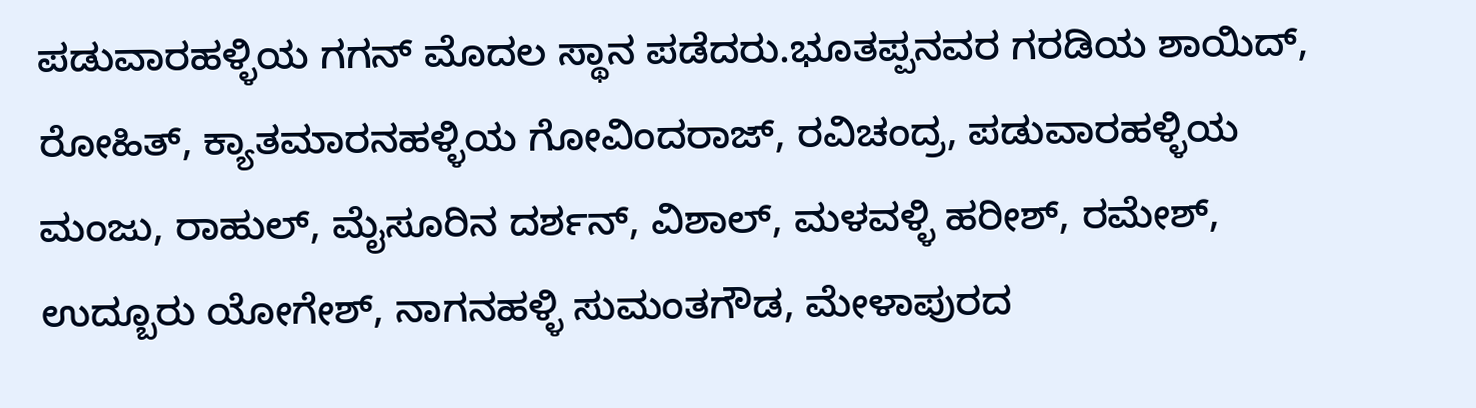ಪಡುವಾರಹಳ್ಳಿಯ ಗಗನ್‌ ಮೊದಲ ಸ್ಥಾನ ಪಡೆದರು.ಭೂತಪ್ಪನವರ ಗರಡಿಯ ಶಾಯಿದ್‌, ರೋಹಿತ್‌, ಕ್ಯಾತಮಾರನಹಳ್ಳಿಯ ಗೋವಿಂದರಾಜ್‌, ರವಿಚಂದ್ರ, ಪಡುವಾರಹಳ್ಳಿಯ ಮಂಜು, ರಾಹುಲ್‌, ಮೈಸೂರಿನ ದರ್ಶನ್‌, ವಿಶಾಲ್‌, ಮಳವಳ್ಳಿ ಹರೀಶ್‌, ರಮೇಶ್‌, ಉದ್ಬೂರು ಯೋಗೇಶ್‌, ನಾಗನಹಳ್ಳಿ ಸುಮಂತಗೌಡ, ಮೇಳಾಪುರದ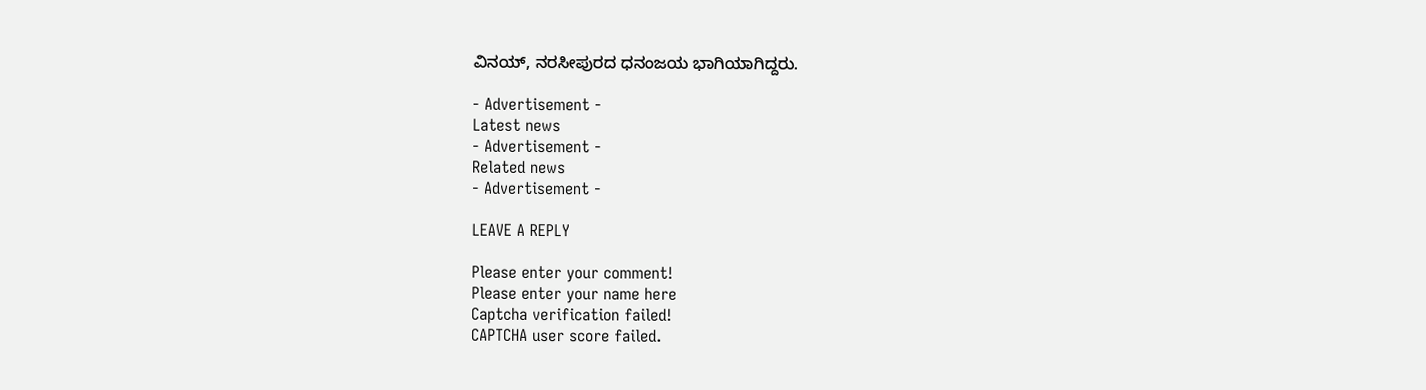ವಿನಯ್‌, ನರಸೀಪುರದ ಧನಂಜಯ ಭಾಗಿಯಾಗಿದ್ದರು.

- Advertisement -
Latest news
- Advertisement -
Related news
- Advertisement -

LEAVE A REPLY

Please enter your comment!
Please enter your name here
Captcha verification failed!
CAPTCHA user score failed.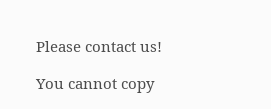Please contact us!

You cannot copy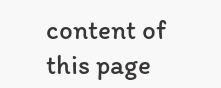content of this page